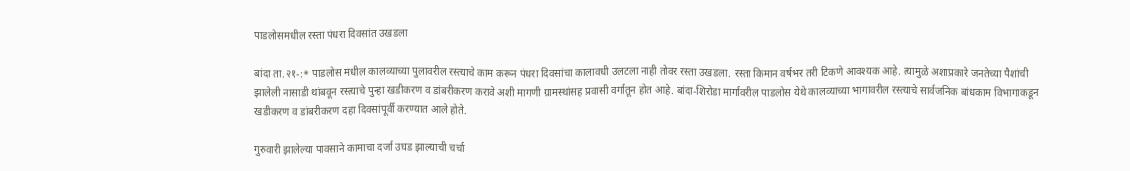पाडलोसमधील रस्ता पंधरा दिवसांत उखडला

बांदा ता.२१-:* पाडलोस मधील कालव्याच्या पुलावरील रस्त्याचे काम करून पंधरा दिवसांचा कालावधी उलटला नाही तोवर रस्ता उखडला. रस्ता किमान वर्षभर तरी टिकणे आवश्यक आहे. त्यामुळे अशाप्रकारे जनतेच्या पैशांची झालेली नासाडी थांबवून रस्त्याचे पुन्हा खडीकरण व डांबरीकरण करावे अशी मागणी ग्रामस्थांसह प्रवासी वर्गातून होत आहे. बांदा-शिरोडा मार्गावरील पाडलोस येथे कालव्याच्या भागावरील रस्त्याचे सार्वजनिक बांधकाम विभागाकडून खडीकरण व डांबरीकरण दहा दिवसांपूर्वी करण्यात आले होते.

गुरुवारी झालेल्या पावसाने कामाचा दर्जा उघड झाल्याची चर्चा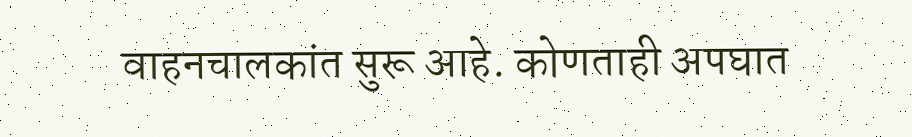वाहनचालकांत सुरू आहे. कोणताही अपघात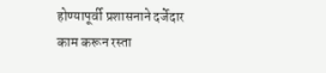होण्यापूर्वी प्रशासनाने दर्जेदार काम करून रस्ता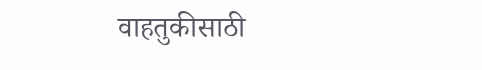वाहतुकीसाठी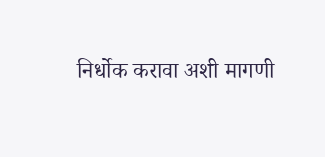निर्धोक करावा अशी मागणी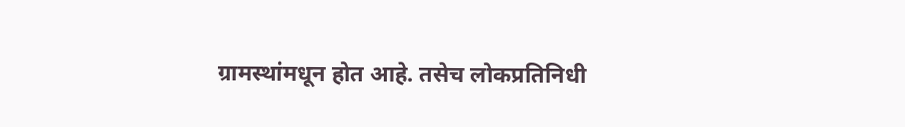ग्रामस्थांमधून होत आहे. तसेच लोकप्रतिनिधी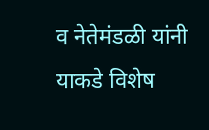व नेतेमंडळी यांनी याकडे विशेष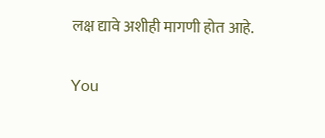लक्ष द्यावे अशीही मागणी होत आहे.

You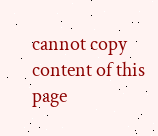cannot copy content of this page